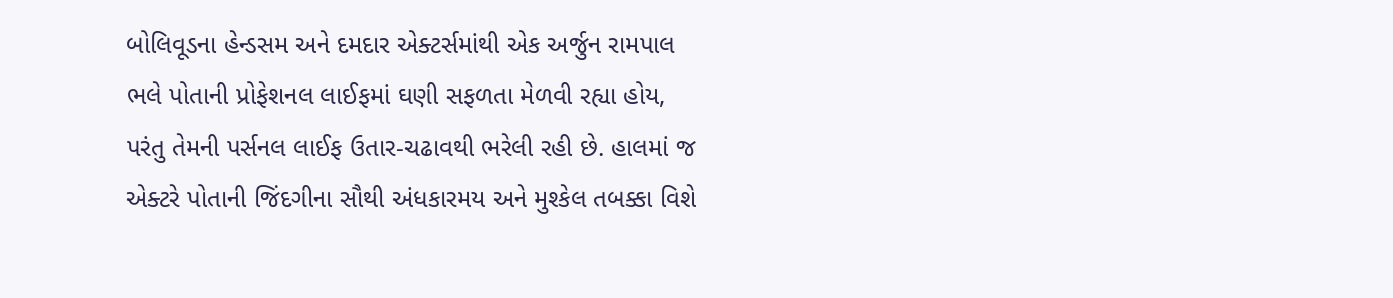બોલિવૂડના હેન્ડસમ અને દમદાર એક્ટર્સમાંથી એક અર્જુન રામપાલ ભલે પોતાની પ્રોફેશનલ લાઈફમાં ઘણી સફળતા મેળવી રહ્યા હોય, પરંતુ તેમની પર્સનલ લાઈફ ઉતાર-ચઢાવથી ભરેલી રહી છે. હાલમાં જ એક્ટરે પોતાની જિંદગીના સૌથી અંધકારમય અને મુશ્કેલ તબક્કા વિશે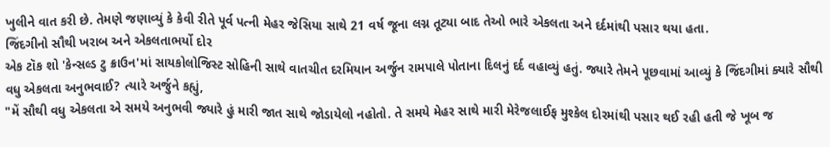ખુલીને વાત કરી છે. તેમણે જણાવ્યું કે કેવી રીતે પૂર્વ પત્ની મેહર જેસિયા સાથે 21 વર્ષ જૂના લગ્ન તૂટ્યા બાદ તેઓ ભારે એકલતા અને દર્દમાંથી પસાર થયા હતા.
જિંદગીનો સૌથી ખરાબ અને એકલતાભર્યો દોર
એક ટૉક શો 'કેન્સલ્ડ ટુ ક્રાઉન'માં સાયકોલોજિસ્ટ સોહિની સાથે વાતચીત દરમિયાન અર્જુન રામપાલે પોતાના દિલનું દર્દ વહાવ્યું હતું. જ્યારે તેમને પૂછવામાં આવ્યું કે જિંદગીમાં ક્યારે સૌથી વધુ એકલતા અનુભવાઈ? ત્યારે અર્જુને કહ્યું,
"મેં સૌથી વધુ એકલતા એ સમયે અનુભવી જ્યારે હું મારી જાત સાથે જોડાયેલો નહોતો. તે સમયે મેહર સાથે મારી મેરેજલાઈફ મુશ્કેલ દોરમાંથી પસાર થઈ રહી હતી જે ખૂબ જ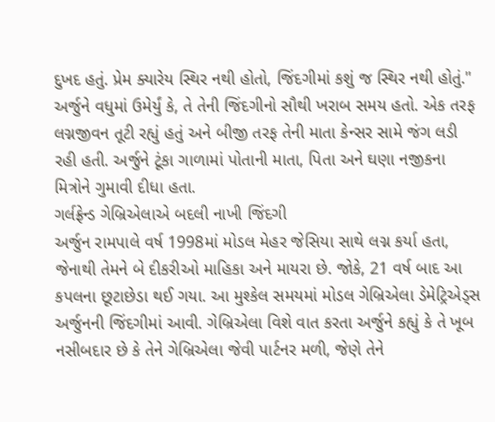દુખદ હતું. પ્રેમ ક્યારેય સ્થિર નથી હોતો, જિંદગીમાં કશું જ સ્થિર નથી હોતું."
અર્જુને વધુમાં ઉમેર્યું કે, તે તેની જિંદગીનો સૌથી ખરાબ સમય હતો. એક તરફ લગ્નજીવન તૂટી રહ્યું હતું અને બીજી તરફ તેની માતા કેન્સર સામે જંગ લડી રહી હતી. અર્જુને ટૂંકા ગાળામાં પોતાની માતા, પિતા અને ઘણા નજીકના મિત્રોને ગુમાવી દીધા હતા.
ગર્લફ્રેન્ડ ગેબ્રિએલાએ બદલી નાખી જિંદગી
અર્જુન રામપાલે વર્ષ 1998માં મોડલ મેહર જેસિયા સાથે લગ્ન કર્યા હતા, જેનાથી તેમને બે દીકરીઓ માહિકા અને માયરા છે. જોકે, 21 વર્ષ બાદ આ કપલના છૂટાછેડા થઈ ગયા. આ મુશ્કેલ સમયમાં મોડલ ગેબ્રિએલા ડેમેટ્રિએડ્સ અર્જુનની જિંદગીમાં આવી. ગેબ્રિએલા વિશે વાત કરતા અર્જુને કહ્યું કે તે ખૂબ નસીબદાર છે કે તેને ગેબ્રિએલા જેવી પાર્ટનર મળી, જેણે તેને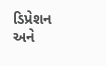ડિપ્રેશન અને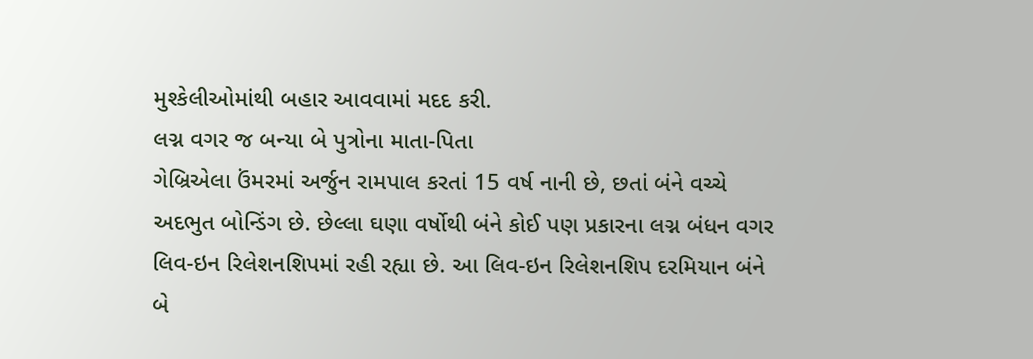મુશ્કેલીઓમાંથી બહાર આવવામાં મદદ કરી.
લગ્ન વગર જ બન્યા બે પુત્રોના માતા-પિતા
ગેબ્રિએલા ઉંમરમાં અર્જુન રામપાલ કરતાં 15 વર્ષ નાની છે, છતાં બંને વચ્ચે અદભુત બોન્ડિંગ છે. છેલ્લા ઘણા વર્ષોથી બંને કોઈ પણ પ્રકારના લગ્ન બંધન વગર લિવ-ઇન રિલેશનશિપમાં રહી રહ્યા છે. આ લિવ-ઇન રિલેશનશિપ દરમિયાન બંને બે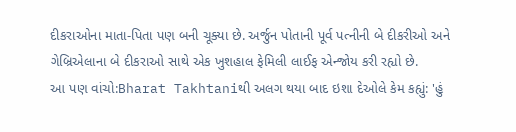દીકરાઓના માતા-પિતા પણ બની ચૂક્યા છે. અર્જુન પોતાની પૂર્વ પત્નીની બે દીકરીઓ અને ગેબ્રિએલાના બે દીકરાઓ સાથે એક ખુશહાલ ફેમિલી લાઈફ એન્જોય કરી રહ્યો છે.
આ પણ વાંચો:Bharat Takhtaniથી અલગ થયા બાદ ઇશા દેઓલે કેમ કહ્યું: 'હું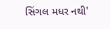સિંગલ મધર નથી'